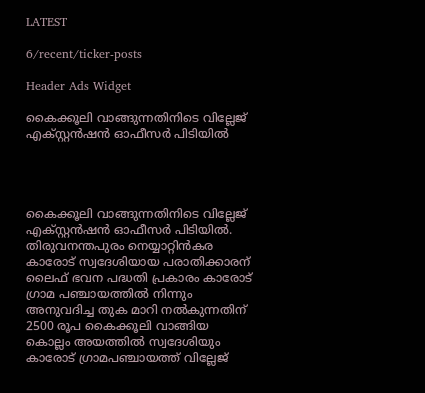LATEST

6/recent/ticker-posts

Header Ads Widget

കൈക്കൂലി വാങ്ങുന്നതിനിടെ വില്ലേജ് എക്സ്റ്റൻഷൻ ഓഫീസർ പിടിയിൽ




കൈക്കൂലി വാങ്ങുന്നതിനിടെ വില്ലേജ് എക്സ്റ്റൻഷൻ ഓഫീസർ പിടിയിൽ. തിരുവനന്തപുരം നെയ്യാറ്റിൻകര കാരോട് സ്വദേശിയായ പരാതിക്കാരന് ലൈഫ് ഭവന പദ്ധതി പ്രകാരം കാരോട് ഗ്രാമ പഞ്ചായത്തിൽ നിന്നും അനുവദിച്ച തുക മാറി നൽകുന്നതിന് 2500 രൂപ കൈക്കൂലി വാങ്ങിയ കൊല്ലം അയത്തിൽ സ്വദേശിയും കാരോട് ഗ്രാമപഞ്ചായത്ത് വില്ലേജ്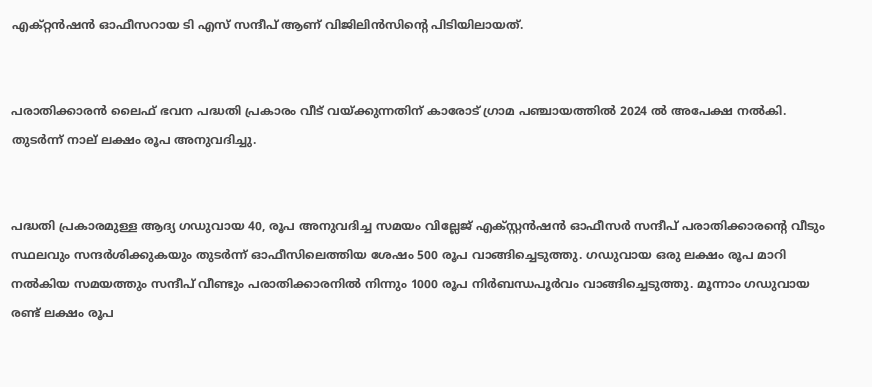എക്‌റ്റൻഷൻ ഓഫീസറായ ടി എസ് സന്ദീപ് ആണ് വിജിലിൻസിന്റെ പിടിയിലായത്.


പരാതിക്കാരൻ ലൈഫ് ഭവന പദ്ധതി പ്രകാരം വീട് വയ്ക്കുന്നതിന് കാരോട് ഗ്രാമ പഞ്ചായത്തിൽ 2024 ൽ അപേക്ഷ നൽകി. തുടർന്ന് നാല് ലക്ഷം രൂപ അനുവദിച്ചു.


പദ്ധതി പ്രകാരമുള്ള ആദ്യ ഗഡുവായ 40, രൂപ അനുവദിച്ച സമയം വില്ലേജ് എക്സ്റ്റൻഷൻ ഓഫീസർ സന്ദീപ് പരാതിക്കാരൻ്റെ വീടും സ്ഥലവും സന്ദർശിക്കുകയും തുടർന്ന് ഓഫീസിലെത്തിയ ശേഷം 500 രൂപ വാങ്ങിച്ചെടുത്തു. ഗഡുവായ ഒരു ലക്ഷം രൂപ മാറി നൽകിയ സമയത്തും സന്ദീപ് വീണ്ടും പരാതിക്കാരനിൽ നിന്നും 1000 രൂപ നിർബന്ധപൂർവം വാങ്ങിച്ചെടുത്തു. മൂന്നാം ഗഡുവായ രണ്ട് ലക്ഷം രൂപ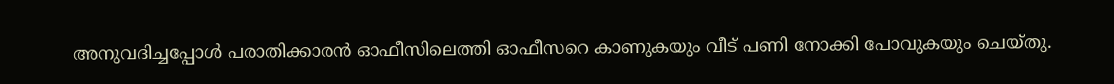അനുവദിച്ചപ്പോൾ പരാതിക്കാരൻ ഓഫീസിലെത്തി ഓഫീസറെ കാണുകയും വീട് പണി നോക്കി പോവുകയും ചെയ്തു.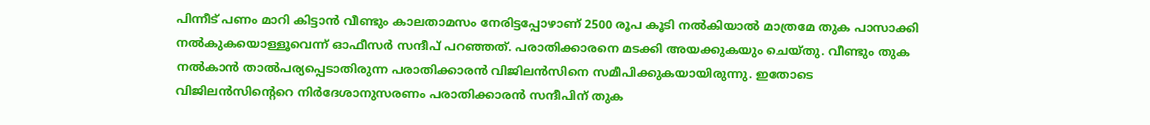പിന്നീട് പണം മാറി കിട്ടാൻ വീണ്ടും കാലതാമസം നേരിട്ടപ്പോഴാണ് 2500 രൂപ കൂടി നൽകിയാൽ മാത്രമേ തുക പാസാക്കി നൽകുകയൊള്ളൂവെന്ന് ഓഫീസർ സന്ദീപ് പറഞ്ഞത്. പരാതിക്കാരനെ മടക്കി അയക്കുകയും ചെയ്‌തു. വീണ്ടും തുക നൽകാൻ താൽപര്യപ്പെടാതിരുന്ന പരാതിക്കാരൻ വിജിലൻസിനെ സമീപിക്കുകയായിരുന്നു. ഇതോടെ വിജിലൻസിന്റെറെ നിർദേശാനുസരണം പരാതിക്കാരൻ സന്ദീപിന് തുക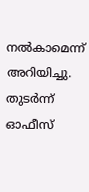നൽകാമെന്ന് അറിയിച്ചു. തുടർന്ന് ഓഫീസ്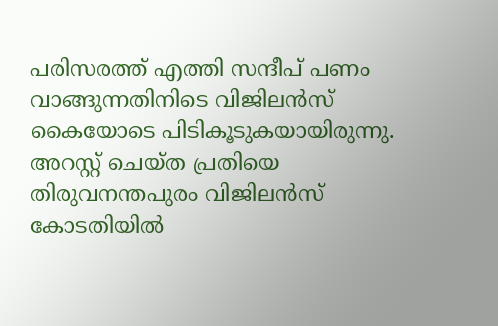പരിസരത്ത് എത്തി സന്ദീപ് പണം വാങ്ങുന്നതിനിടെ വിജിലൻസ് കൈയോടെ പിടികൂടുകയായിരുന്നു. അറസ്റ്റ് ചെയ്ത പ്രതിയെ തിരുവനന്തപുരം വിജിലൻസ് കോടതിയിൽ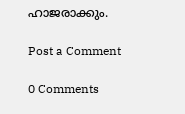ഹാജരാക്കും.

Post a Comment

0 Comments